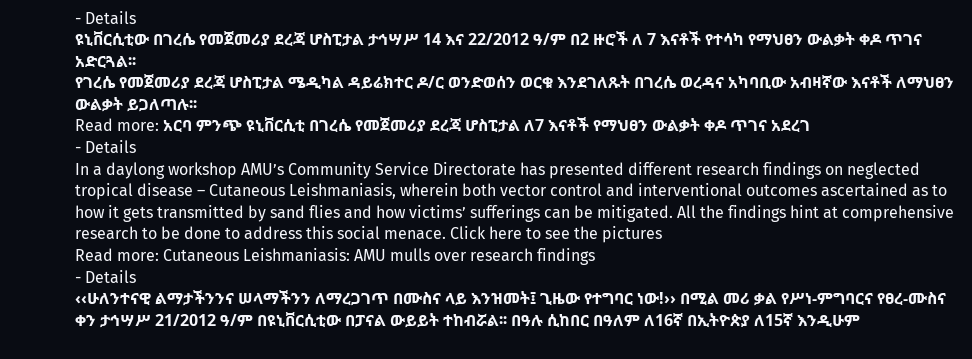- Details
ዩኒቨርሲቲው በገረሴ የመጀመሪያ ደረጃ ሆስፒታል ታኅሣሥ 14 እና 22/2012 ዓ/ም በ2 ዙሮች ለ 7 እናቶች የተሳካ የማህፀን ውልቃት ቀዶ ጥገና አድርጓል፡፡
የገረሴ የመጀመሪያ ደረጃ ሆስፒታል ሜዲካል ዳይሬክተር ዶ/ር ወንድወሰን ወርቁ እንደገለጹት በገረሴ ወረዳና አካባቢው አብዛኛው እናቶች ለማህፀን ውልቃት ይጋለጣሉ፡፡
Read more: አርባ ምንጭ ዩኒቨርሲቲ በገረሴ የመጀመሪያ ደረጃ ሆስፒታል ለ7 እናቶች የማህፀን ውልቃት ቀዶ ጥገና አደረገ
- Details
In a daylong workshop AMU’s Community Service Directorate has presented different research findings on neglected tropical disease – Cutaneous Leishmaniasis, wherein both vector control and interventional outcomes ascertained as to how it gets transmitted by sand flies and how victims’ sufferings can be mitigated. All the findings hint at comprehensive research to be done to address this social menace. Click here to see the pictures
Read more: Cutaneous Leishmaniasis: AMU mulls over research findings
- Details
‹‹ሁለንተናዊ ልማታችንንና ሠላማችንን ለማረጋገጥ በሙስና ላይ እንዝመት፤ ጊዜው የተግባር ነው!›› በሚል መሪ ቃል የሥነ-ምግባርና የፀረ-ሙስና ቀን ታኅሣሥ 21/2012 ዓ/ም በዩኒቨርሲቲው በፓናል ውይይት ተከብሯል፡፡ በዓሉ ሲከበር በዓለም ለ16ኛ በኢትዮጵያ ለ15ኛ እንዲሁም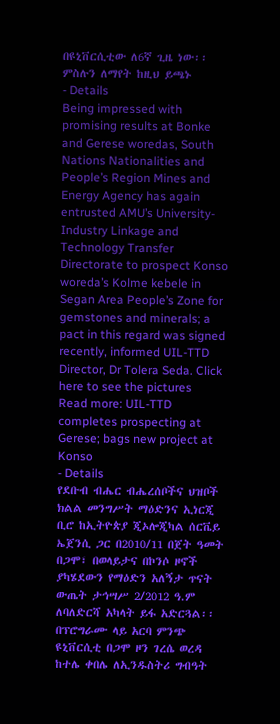በዩኒቨርሲቲው ለ6ኛ ጊዜ ነው፡፡ ምስሉን ለማየት ከዚህ ይጫኑ
- Details
Being impressed with promising results at Bonke and Gerese woredas, South Nations Nationalities and People’s Region Mines and Energy Agency has again entrusted AMU’s University-Industry Linkage and Technology Transfer Directorate to prospect Konso woreda’s Kolme kebele in Segan Area People’s Zone for gemstones and minerals; a pact in this regard was signed recently, informed UIL-TTD Director, Dr Tolera Seda. Click here to see the pictures
Read more: UIL-TTD completes prospecting at Gerese; bags new project at Konso
- Details
የደቡብ ብሔር ብሔረሰቦችና ህዝቦች ክልል መንግሥት ማዕድንና ኢነርጂ ቢሮ ከኢትዮጵያ ጂኦሎጂካል ሰርቬይ ኤጀንሲ ጋር በ2010/11 በጀት ዓመት በጋሞ፣ በወላይታና በኮንሶ ዞኖች ያካሄደውን የማዕድን አለኝታ ጥናት ውጤት ታኅሣሥ 2/2012 ዓ.ም ለባለድርሻ አካላት ይፋ አድርጓል፡፡ በፕሮግራሙ ላይ አርባ ምንጭ ዩኒቨርሲቲ በጋሞ ዞን ገረሴ ወረዳ ከተሌ ቀበሌ ለኢንዱስትሪ ግብዓት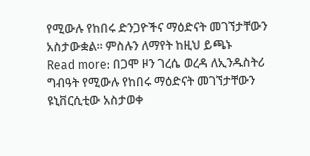የሚውሉ የከበሩ ድንጋዮችና ማዕድናት መገኘታቸውን አስታውቋል፡፡ ምስሉን ለማየት ከዚህ ይጫኑ
Read more: በጋሞ ዞን ገረሴ ወረዳ ለኢንዱስትሪ ግብዓት የሚውሉ የከበሩ ማዕድናት መገኘታቸውን ዩኒቨርሲቲው አስታወቀ